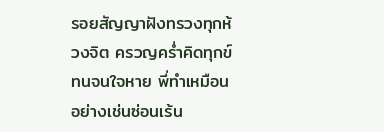รอยสัญญาฝังทรวงทุกห้วงจิต ครวญคร่ำคิดทุกข์ทนจนใจหาย พี่ทำเหมือนอย่างเช่นซ่อนเร้น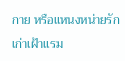กาย หรือแหนงหน่ายรักเก่าเฝ้าแรม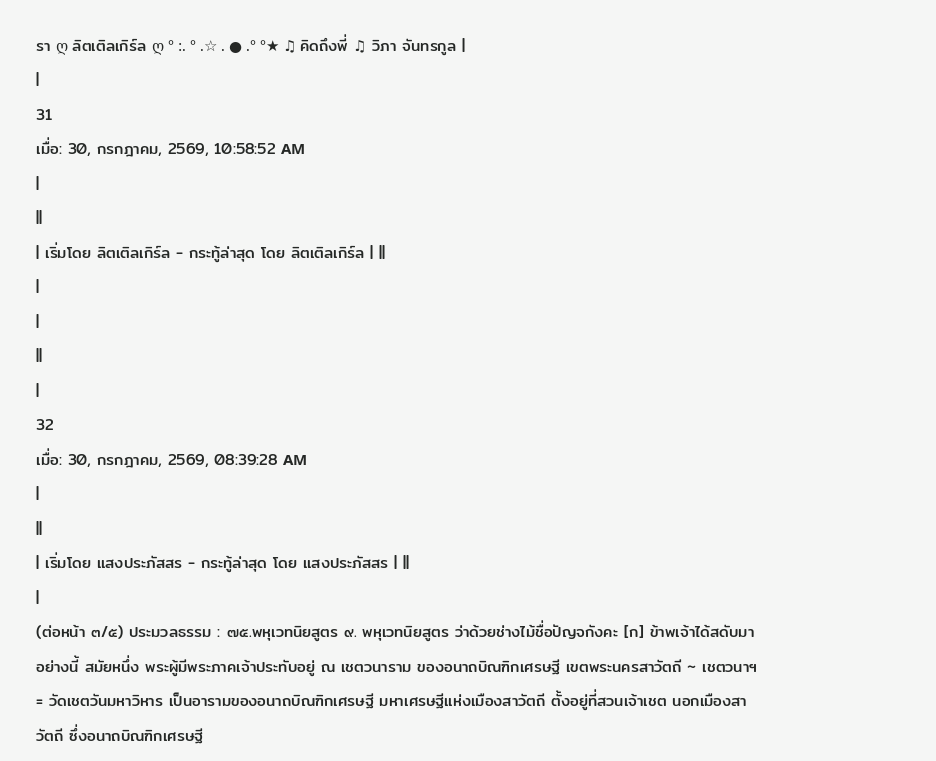รา ღ ลิตเติลเกิร์ล ღ ° :. ° .☆ . ● .° °★ ♫ คิดถึงพี่ ♫ วิภา จันทรกูล |
|
31
เมื่อ: 30, กรกฎาคม, 2569, 10:58:52 AM
|
||
| เริ่มโดย ลิตเติลเกิร์ล - กระทู้ล่าสุด โดย ลิตเติลเกิร์ล | ||
|
|
||
|
32
เมื่อ: 30, กรกฎาคม, 2569, 08:39:28 AM
|
||
| เริ่มโดย แสงประภัสสร - กระทู้ล่าสุด โดย แสงประภัสสร | ||
|
(ต่อหน้า ๓/๕) ประมวลธรรม : ๗๕.พหุเวทนิยสูตร ๙. พหุเวทนิยสูตร ว่าด้วยช่างไม้ชื่อปัญจกังคะ [ก] ข้าพเจ้าได้สดับมาอย่างนี้ สมัยหนึ่ง พระผู้มีพระภาคเจ้าประทับอยู่ ณ เชตวนาราม ของอนาถบิณฑิกเศรษฐี เขตพระนครสาวัตถี ~ เชตวนาฯ= วัดเชตวันมหาวิหาร เป็นอารามของอนาถบิณฑิกเศรษฐี มหาเศรษฐีแห่งเมืองสาวัตถี ตั้งอยู่ที่สวนเจ้าเชต นอกเมืองสาวัตถี ซึ่งอนาถบิณฑิกเศรษฐี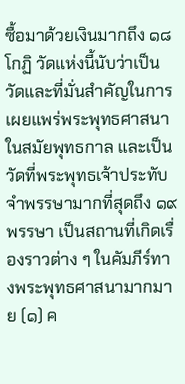ซื้อมาด้วยเงินมากถึง ๑๘ โกฏิ วัดแห่งนี้นับว่าเป็นวัดและที่มั่นสำคัญในการเผยแพร่พระพุทธศาสนาในสมัยพุทธกาล และเป็นวัดที่พระพุทธเจ้าประทับจำพรรษามากที่สุดถึง ๑๙ พรรษา เป็นสถานที่เกิดเรื่องราวต่าง ๆ ในคัมภีร์ทางพระพุทธศาสนามากมาย (๑) ค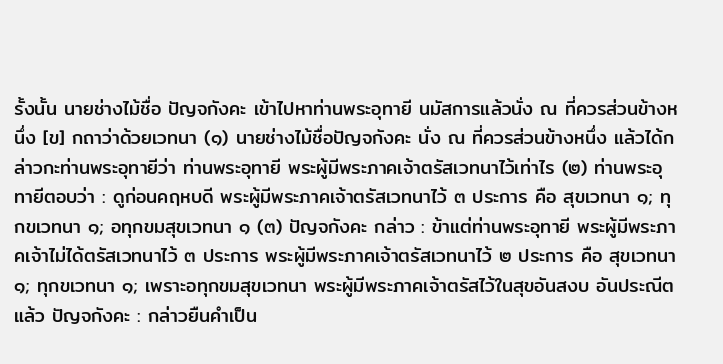รั้งนั้น นายช่างไม้ชื่อ ปัญจกังคะ เข้าไปหาท่านพระอุทายี นมัสการแล้วนั่ง ณ ที่ควรส่วนข้างหนึ่ง [ข] กถาว่าด้วยเวทนา (๑) นายช่างไม้ชื่อปัญจกังคะ นั่ง ณ ที่ควรส่วนข้างหนึ่ง แล้วได้กล่าวกะท่านพระอุทายีว่า ท่านพระอุทายี พระผู้มีพระภาคเจ้าตรัสเวทนาไว้เท่าไร (๒) ท่านพระอุทายีตอบว่า : ดูก่อนคฤหบดี พระผู้มีพระภาคเจ้าตรัสเวทนาไว้ ๓ ประการ คือ สุขเวทนา ๑; ทุกขเวทนา ๑; อทุกขมสุขเวทนา ๑ (๓) ปัญจกังคะ กล่าว : ข้าแต่ท่านพระอุทายี พระผู้มีพระภาคเจ้าไม่ได้ตรัสเวทนาไว้ ๓ ประการ พระผู้มีพระภาคเจ้าตรัสเวทนาไว้ ๒ ประการ คือ สุขเวทนา ๑; ทุกขเวทนา ๑; เพราะอทุกขมสุขเวทนา พระผู้มีพระภาคเจ้าตรัสไว้ในสุขอันสงบ อันประณีตแล้ว ปัญจกังคะ : กล่าวยืนคําเป็น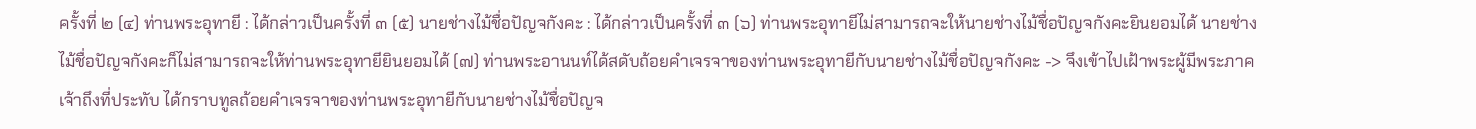ครั้งที่ ๒ (๔) ท่านพระอุทายี : ได้กล่าวเป็นครั้งที่ ๓ (๕) นายช่างไม้ชื่อปัญจกังคะ : ได้กล่าวเป็นครั้งที่ ๓ (๖) ท่านพระอุทายีไม่สามารถจะให้นายช่างไม้ชื่อปัญจกังคะยินยอมได้ นายช่างไม้ชื่อปัญจกังคะก็ไม่สามารถจะให้ท่านพระอุทายียินยอมได้ (๗) ท่านพระอานนท์ได้สดับถ้อยคําเจรจาของท่านพระอุทายีกับนายช่างไม้ชื่อปัญจกังคะ -> จึงเข้าไปเฝ้าพระผู้มีพระภาคเจ้าถึงที่ประทับ ได้กราบทูลถ้อยคําเจรจาของท่านพระอุทายีกับนายช่างไม้ชื่อปัญจ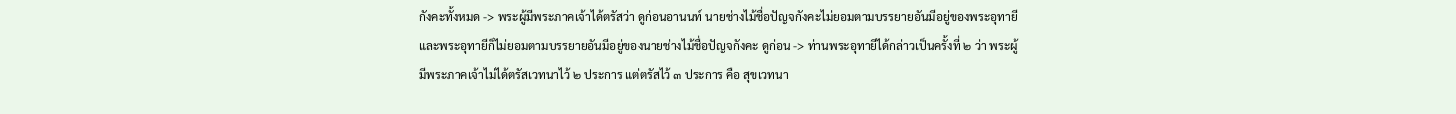กังคะทั้งหมด -> พระผู้มีพระภาคเจ้าได้ตรัสว่า ดูก่อนอานนท์ นายช่างไม้ชื่อปัญจกังคะไม่ยอมตามบรรยายอันมีอยู่ของพระอุทายี และพระอุทายีก็ไม่ยอมตามบรรยายอันมีอยู่ของนายช่างไม้ชื่อปัญจกังคะ ดูก่อน -> ท่านพระอุทายีได้กล่าวเป็นครั้งที่ ๒ ว่า พระผู้มีพระภาคเจ้าไม่ได้ตรัสเวทนาไว้ ๒ ประการ แต่ตรัสไว้ ๓ ประการ คือ สุขเวทนา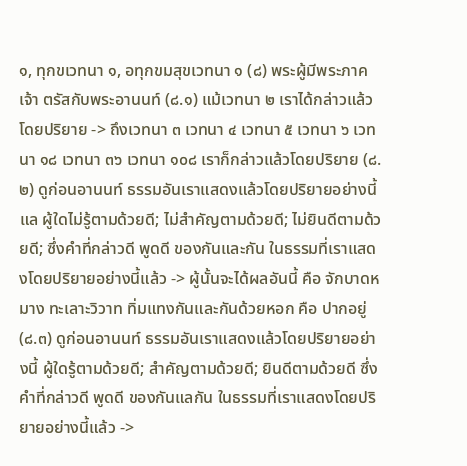๑, ทุกขเวทนา ๑, อทุกขมสุขเวทนา ๑ (๘) พระผู้มีพระภาคเจ้า ตรัสกับพระอานนท์ (๘.๑) แม้เวทนา ๒ เราได้กล่าวแล้วโดยปริยาย -> ถึงเวทนา ๓ เวทนา ๔ เวทนา ๕ เวทนา ๖ เวทนา ๑๘ เวทนา ๓๖ เวทนา ๑๐๘ เราก็กล่าวแล้วโดยปริยาย (๘.๒) ดูก่อนอานนท์ ธรรมอันเราแสดงแล้วโดยปริยายอย่างนี้แล ผู้ใดไม่รู้ตามด้วยดี; ไม่สําคัญตามด้วยดี; ไม่ยินดีตามด้วยดี; ซึ่งคําที่กล่าวดี พูดดี ของกันและกัน ในธรรมที่เราแสดงโดยปริยายอย่างนี้แล้ว -> ผู้นั้นจะได้ผลอันนี้ คือ จักบาดหมาง ทะเลาะวิวาท ทิ่มแทงกันและกันด้วยหอก คือ ปากอยู่ (๘.๓) ดูก่อนอานนท์ ธรรมอันเราแสดงแล้วโดยปริยายอย่างนี้ ผู้ใดรู้ตามด้วยดี; สําคัญตามด้วยดี; ยินดีตามด้วยดี ซึ่งคําที่กล่าวดี พูดดี ของกันแลกัน ในธรรมที่เราแสดงโดยปริยายอย่างนี้แล้ว ->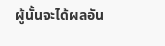ผู้นั้นจะได้ผลอัน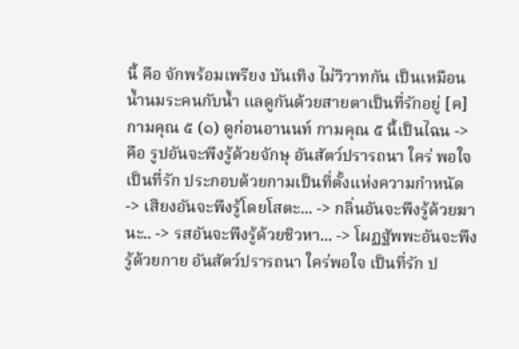นี้ คือ จักพร้อมเพรียง บันเทิง ไม่วิวาทกัน เป็นเหมือนน้ำนมระคนกับน้ำ แลดูกันด้วยสายตาเป็นที่รักอยู่ [ค] กามคุณ ๕ (๑) ดูก่อนอานนท์ กามคุณ ๕ นี้เป็นไฉน -> คือ รูปอันจะพึงรู้ด้วยจักษุ อันสัตว์ปรารถนา ใคร่ พอใจ เป็นที่รัก ประกอบด้วยกามเป็นที่ตั้งแห่งความกําหนัด -> เสียงอันจะพึงรู้โดยโสตะ... -> กลิ่นอันจะพึงรู้ด้วยฆานะ.. -> รสอันจะพึงรู้ด้วยชิวหา... -> โผฏฐัพพะอันจะพึงรู้ด้วยกาย อันสัตว์ปรารถนา ใคร่พอใจ เป็นที่รัก ป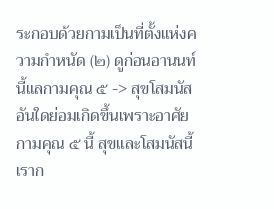ระกอบด้วยกามเป็นที่ตั้งแห่งความกําหนัด (๒) ดูก่อนอานนท์ นี้แลกามคุณ ๕ -> สุขโสมนัสอันใดย่อมเกิดขึ้นเพราะอาศัยกามคุณ ๕ นี้ สุขและโสมนัสนี้ เราก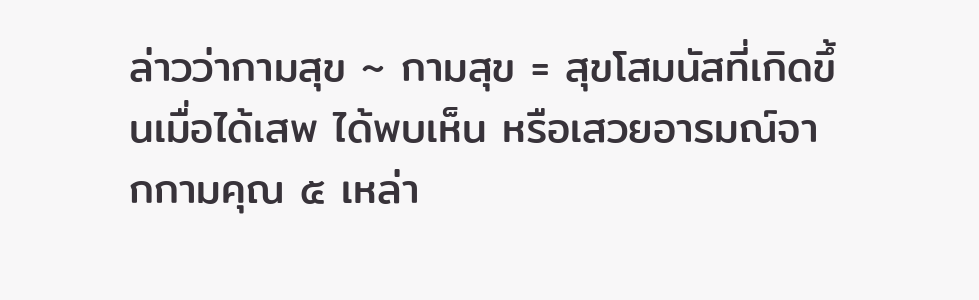ล่าวว่ากามสุข ~ กามสุข = สุขโสมนัสที่เกิดขึ้นเมื่อได้เสพ ได้พบเห็น หรือเสวยอารมณ์จากกามคุณ ๕ เหล่า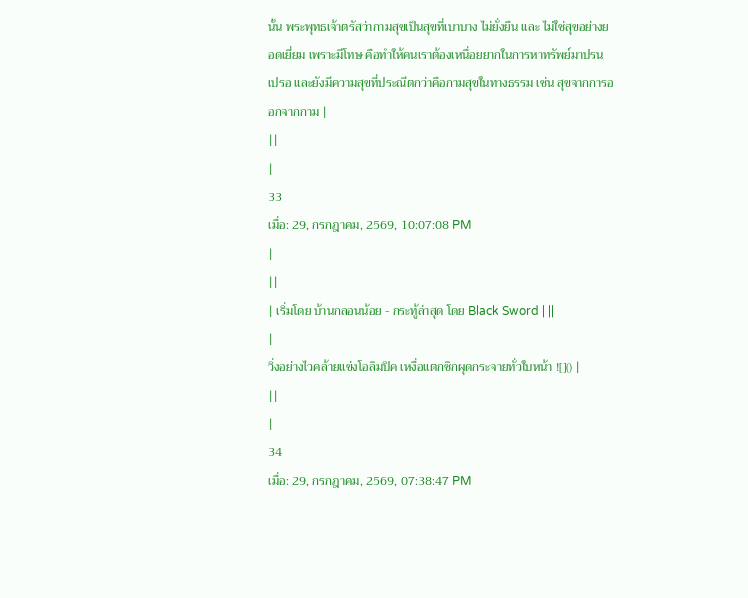นั้น พระพุทธเจ้าตรัสว่ากามสุขเป็นสุขที่เบาบาง ไม่ยั่งยืน และ ไม่ใช่สุขอย่างยอดเยี่ยม เพราะมีโทษ คือทำให้คนเราต้องเหนื่อยยากในการหาทรัพย์มาปรนเปรอ และยังมีความสุขที่ประณีตกว่าคือกามสุขในทางธรรม เช่น สุขจากการออกจากกาม |
||
|
33
เมื่อ: 29, กรกฎาคม, 2569, 10:07:08 PM
|
||
| เริ่มโดย บ้านกลอนน้อย - กระทู้ล่าสุด โดย Black Sword | ||
|
วิ่งอย่างไวคล้ายแข่งโอลิมปิค เหงื่อแตกซิกผุดกระจายทั่วใบหน้า ![]() |
||
|
34
เมื่อ: 29, กรกฎาคม, 2569, 07:38:47 PM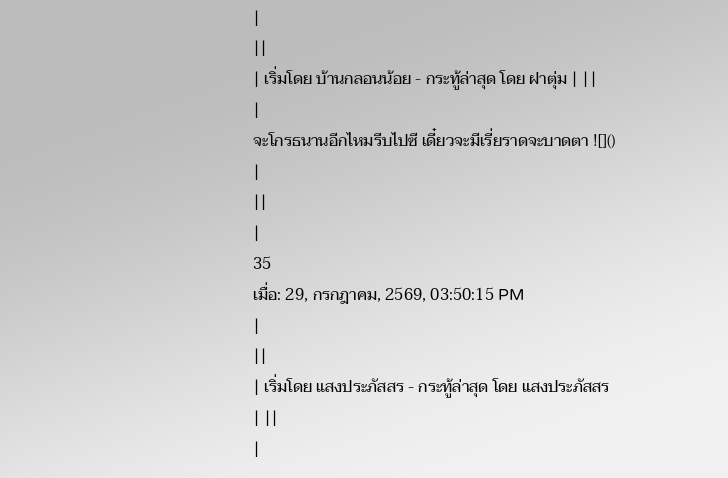|
||
| เริ่มโดย บ้านกลอนน้อย - กระทู้ล่าสุด โดย ฝาตุ่ม | ||
|
จะโกรธนานอีกไหมรีบไปซี เดี๋ยวจะมีเรี่ยราดจะบาดตา ![]() |
||
|
35
เมื่อ: 29, กรกฎาคม, 2569, 03:50:15 PM
|
||
| เริ่มโดย แสงประภัสสร - กระทู้ล่าสุด โดย แสงประภัสสร | ||
|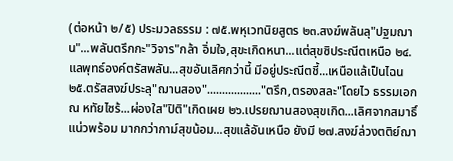(ต่อหน้า ๒/๕) ประมวลธรรม : ๗๕.พหุเวทนิยสูตร ๒๓.สงฆ์พลันลุ"ปฐมฌาน"...พลันตรึกกะ"วิจาร"กล้า อิ่มใจ,สุขะเกิดหนา...แต่สุขซิประณีตเหนือ ๒๔.แลพุทธ์องค์ตรัสพลัน...สุขอันเลิศกว่านี้ มีอยู่ประณีตชี้...เหนือแล้เป็นไฉน ๒๕.ตรัสสงฆ์ประลุ"ฌานสอง".................."ตรึก,ตรองสละ"โดยไว ธรรมเอก ณ หทัยไซร้...ผ่องใส"ปิติ"เกิดเผย ๒๖.เปรยฌานสองสุขเกิด...เลิศจากสมาธิ์แน่วพร้อม มากกว่ากาม์สุขน้อม...สุขแล้อันเหนือ ยังมี ๒๗.สงฆ์ล่วงตติย์ฌา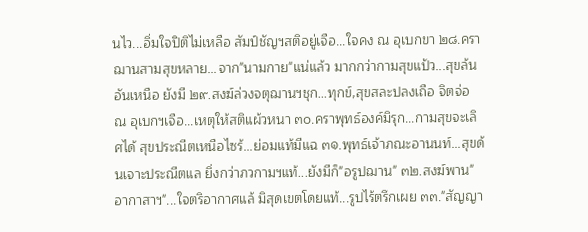นไว...อิ่มใจปิติไม่เหลือ สัมป์ชัญฯสติอยู่เจือ...ใจคง ณ อุเบกขา ๒๘.คราฌานสามสุขหลาย...จาก"นามกาย"แน่แล้ว มากกว่ากามสุขแป้ว...สุขล้นอันเหนือ ยังมี ๒๙.สงฆ์ล่วงจตุฌานฯชุก...ทุกข์,สุขสละปลงเถือ จิตจ่อ ณ อุเบกฯเจือ...เหตุให้สติแผ้วหนา ๓๐.คราพุทธ์องค์มิรุก...กามสุขจะเลิศได้ สุขประณีตเหนือไซร้...ย่อมแท้มีแฉ ๓๑.พุทธ์เจ้าภณะอานนท์...สุขด้นเจาะประณีตแล ยิ่งกว่าภวกามฯแท้...ยังมีก็"อรูปฌาน" ๓๒.สงฆ์พาน"อากาสาฯ"...ใจตริอากาศแล้ มิสุดเขตโดยแท้...รูปไร้ตรึกเผย ๓๓."สัญญา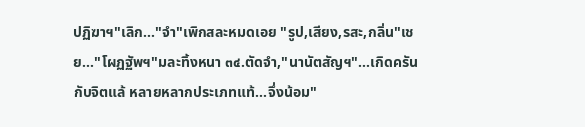ปฏิฆาฯ"เลิก..."จำ"เพิกสละหมดเอย "รูป,เสียง,รสะ,กลิ่น"เชย..."โผฏฐัพฯ"มละทิ้งหนา ๓๔.ตัดจำ,"นานัตสัญฯ"...เกิดครันกับจิตแล้ หลายหลากประเภทแท้...จึ่งน้อม"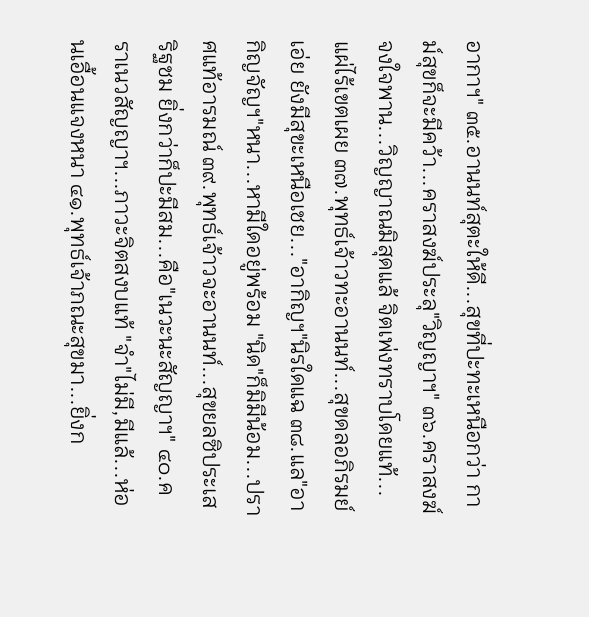อากาฯ" ๓๕.อานนท์สุตะให้ดี...สุขที่ปะทะเหนือกว่า กาม์สุขก็จะมีคว้า...คราสงฆ์ประลุ"วิญญาฯ" ๓๖.คราสงฆ์จงใจพาน...วิญญาณมิสุดแล้ จิตเพ่งทราบโดยแท้...แผ่ไร้เขตเผย ๓๗.พุทธ์เจ้าวทะอานนท์...สุขดลอภิรมย์เอ่ย ยังมีสุขะเหนือเชย..."อากิญฯ"นิรใดแฉ ๓๘.แล"อากิญจัญฯ"หนา...หามีใดอยู่พร้อม "นิด"ก็มิมีน้อม...ปราศแท้อารมณ์ ๓๙.พุทธ์เจ้าวจะอานนท์...สุขยลซิประเสริฐชม ยิ่งกว่าก็ปะมีสม...คือ"เนวะนะสัญญาฯ" ๔๐.คราเนวสัญญาฯ...ภาวะจิตสงบแท้ "จำ"ไม่มี,มีแล้...ห่อนเอื้อนแจงหนา ๔๑.พุทธ์เจ้าภณะสุขมา...ยิ่งก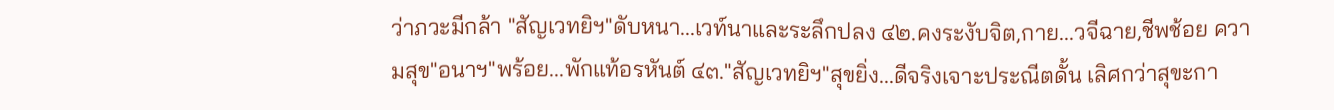ว่าภวะมีกล้า "สัญเวทยิฯ"ดับหนา...เวท์นาและระลึกปลง ๔๒.คงระงับจิต,กาย...วจีฉาย,ชีพช้อย ความสุข"อนาฯ"พร้อย...พักแท้อรหันต์ ๔๓."สัญเวทยิฯ"สุขยิ่ง...ดีจริงเจาะประณีตดั้น เลิศกว่าสุขะกา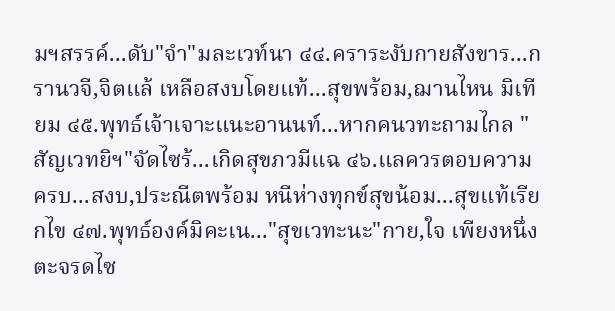มฯสรรค์...ดับ"จำ"มละเวท์นา ๔๔.คราระงับกายสังขาร...กรานวจี,จิตแล้ เหลือสงบโดยแท้...สุขพร้อม,ฌานไหน มิเทียม ๔๕.พุทธ์เจ้าเจาะแนะอานนท์...หากคนวทะถามไกล "สัญเวทยิฯ"จัดไซร้...เกิดสุขภวมีแฉ ๔๖.แลควรตอบความครบ...สงบ,ประณีตพร้อม หนีห่างทุกข์สุขน้อม...สุขแท้เรียกไข ๔๗.พุทธ์องค์มิคะเน..."สุขเวทะนะ"กาย,ใจ เพียงหนึ่งตะจรดไซ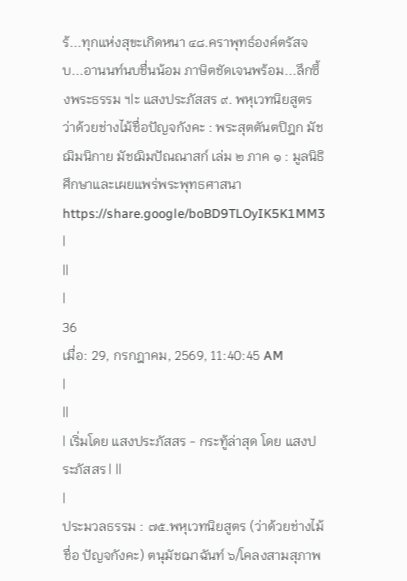ร้...ทุกแห่งสุขะเกิดหนา ๔๘.คราพุทธ์องค์ตรัสจบ...อานนท์นบชื่นน้อม ภาษิตชัดเจนพร้อม...ลึกซึ้งพระธรรม ฯ|ะ แสงประภัสสร ๙. พหุเวทนิยสูตร ว่าด้วยช่างไม้ชื่อปัญจกังคะ : พระสุตตันตปิฎก มัชฌิมนิกาย มัชฌิมปัณณาสก์ เล่ม ๒ ภาค ๑ : มูลนิธิศึกษาและเผยแพร่พระพุทธศาสนา https://share.google/boBD9TLOyIK5K1MM3 |
||
|
36
เมื่อ: 29, กรกฎาคม, 2569, 11:40:45 AM
|
||
| เริ่มโดย แสงประภัสสร - กระทู้ล่าสุด โดย แสงประภัสสร | ||
|
ประมวลธรรม : ๗๕.พหุเวทนิยสูตร (ว่าด้วยช่างไม้ชื่อ ปัญจกังคะ) ตนุมัชฌาฉันท์ ๖/โคลงสามสุภาพ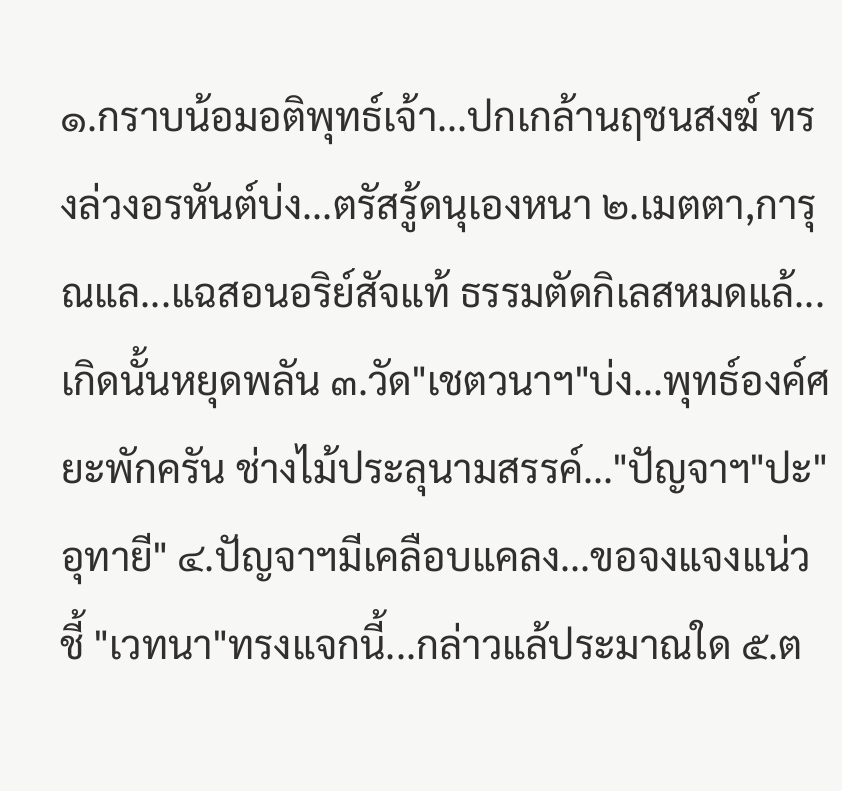๑.กราบน้อมอติพุทธ์เจ้า...ปกเกล้านฤชนสงฆ์ ทรงล่วงอรหันต์บ่ง...ตรัสรู้ดนุเองหนา ๒.เมตตา,การุณแล...แฉสอนอริย์สัจแท้ ธรรมตัดกิเลสหมดแล้...เกิดนั้นหยุดพลัน ๓.วัด"เชตวนาฯ"บ่ง...พุทธ์องค์ศยะพักครัน ช่างไม้ประลุนามสรรค์..."ปัญจาฯ"ปะ"อุทายี" ๔.ปัญจาฯมีเคลือบแคลง...ขอจงแจงแน่วชี้ "เวทนา"ทรงแจกนี้...กล่าวแล้ประมาณใด ๕.ต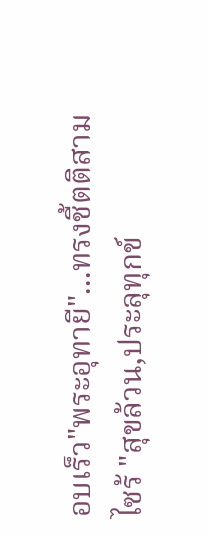อบเร็ว"พระอุทายี"...ทรงชี้ตติสามไซร้ "สุขล้วน,ประลุทุกข์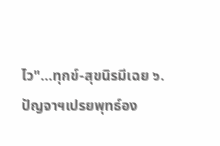ไว"...ทุกข์-สุขนิรมีเฉย ๖.ปัญจาฯเปรยพุทธ์อง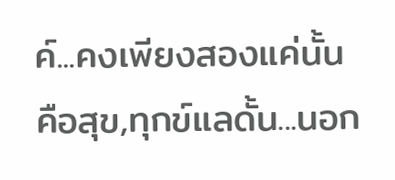ค์...คงเพียงสองแค่นั้น คือสุข,ทุกข์แลดั้น...นอก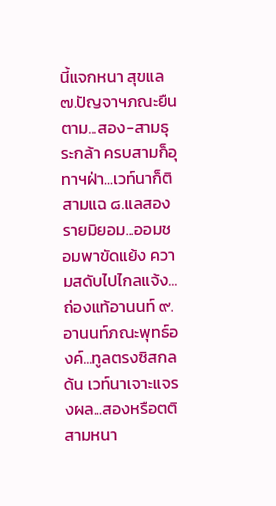นี้แจกหนา สุขแล ๗.ปัญจาฯภณะยืนตาม...สอง-สามธุระกล้า ครบสามก็อุทาฯฝ่า...เวท์นาก็ติสามแฉ ๘.แลสองรายมิยอม...ออมชอมพาขัดแย้ง ความสดับไปไกลแจ้ง...ถ่องแท้อานนท์ ๙.อานนท์ภณะพุทธ์องค์...ทูลตรงซิสกลด้น เวท์นาเจาะแจรงผล...สองหรือตติสามหนา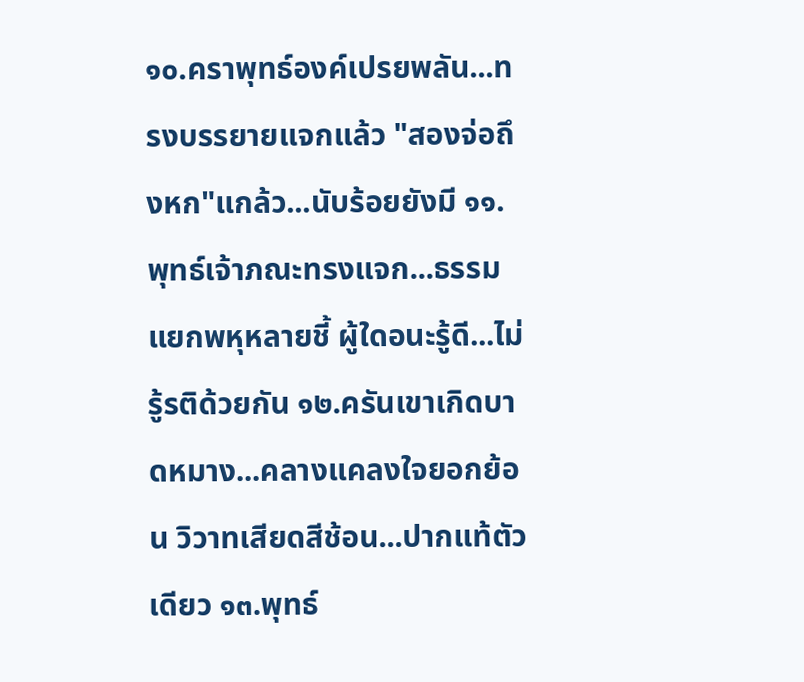๑๐.คราพุทธ์องค์เปรยพลัน...ทรงบรรยายแจกแล้ว "สองจ่อถึงหก"แกล้ว...นับร้อยยังมี ๑๑.พุทธ์เจ้าภณะทรงแจก...ธรรมแยกพหุหลายชี้ ผู้ใดอนะรู้ดี...ไม่รู้รติด้วยกัน ๑๒.ครันเขาเกิดบาดหมาง...คลางแคลงใจยอกย้อน วิวาทเสียดสีช้อน...ปากแท้ตัวเดียว ๑๓.พุทธ์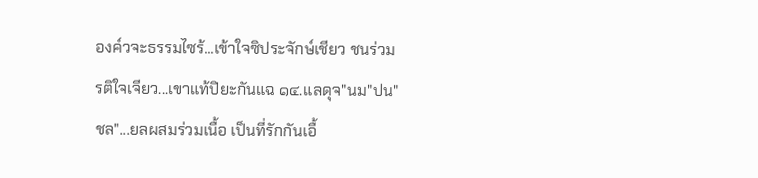องค์วจะธรรมไซร้...เข้าใจซิประจักษ์เชียว ชนร่วมรติใจเจียว...เขาแท้ปิยะกันแฉ ๑๔.แลดุจ"นม"ปน"ชล"...ยลผสมร่วมเนื้อ เป็นที่รักกันเอื้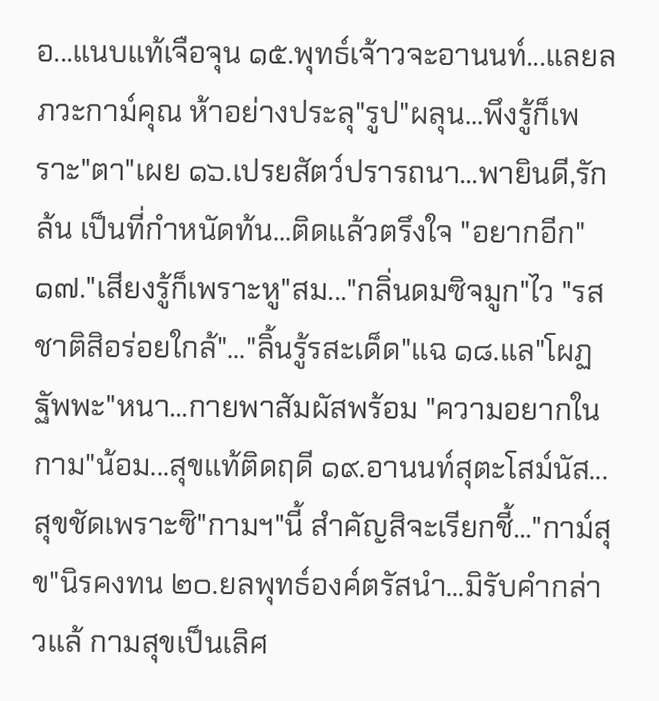อ...แนบแท้เจือจุน ๑๕.พุทธ์เจ้าวจะอานนท์...แลยลภวะกาม์คุณ ห้าอย่างประลุ"รูป"ผลุน...พึงรู้ก็เพราะ"ตา"เผย ๑๖.เปรยสัตว์ปรารถนา...พายินดี,รักล้น เป็นที่กำหนัดท้น...ติดแล้วตรึงใจ "อยากอีก" ๑๗."เสียงรู้ก็เพราะหู"สม..."กลิ่นดมซิจมูก"ไว "รสชาติสิอร่อยใกล้"..."ลิ้นรู้รสะเด็ด"แฉ ๑๘.แล"โผฏฐัพพะ"หนา...กายพาสัมผัสพร้อม "ความอยากในกาม"น้อม...สุขแท้ติดฤดี ๑๙.อานนท์สุตะโสม์นัส...สุขชัดเพราะซิ"กามฯ"นี้ สำคัญสิจะเรียกชี้..."กาม์สุข"นิรคงทน ๒๐.ยลพุทธ์องค์ตรัสนำ...มิรับคำกล่าวแล้ กามสุขเป็นเลิศ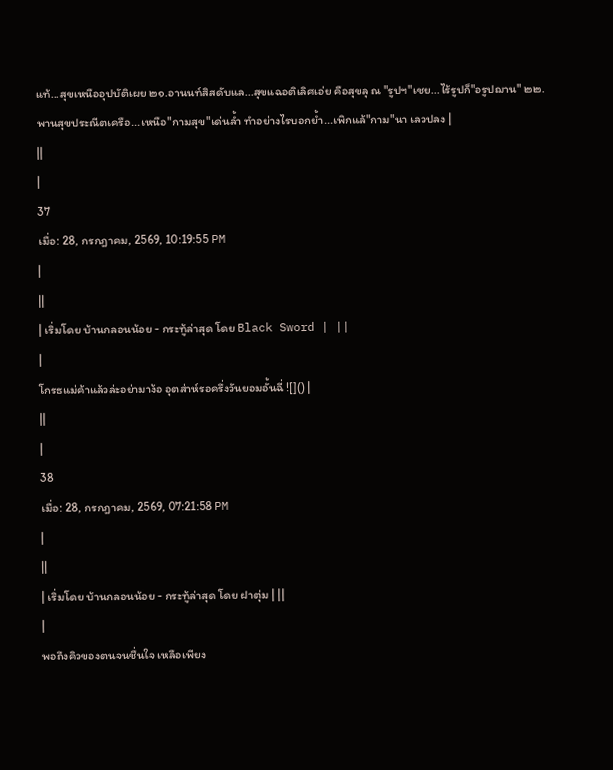แท้...สุขเหนืออุปบัติเผย ๒๑.อานนท์สิสดับแล...สุขแฉอติเลิศเอ่ย คือสุขลุ ณ "รูปฯ"เชย...ไร้รูปก็"อรูปฌาน" ๒๒.พานสุขประณีตเครือ...เหนือ"กามสุข"เด่นล้ำ ทำอย่างไรบอกย้ำ...เพิกแล้"กาม"นา เลวปลง |
||
|
37
เมื่อ: 28, กรกฎาคม, 2569, 10:19:55 PM
|
||
| เริ่มโดย บ้านกลอนน้อย - กระทู้ล่าสุด โดย Black Sword | ||
|
โกรธแม่ค้าแล้วล่ะอย่ามาง้อ อุตส่าห์รอครึ่งวันยอมอั้นฉี่ ![]() |
||
|
38
เมื่อ: 28, กรกฎาคม, 2569, 07:21:58 PM
|
||
| เริ่มโดย บ้านกลอนน้อย - กระทู้ล่าสุด โดย ฝาตุ่ม | ||
|
พอถึงคิวของตนจนชื่นใจ เหลือเพียง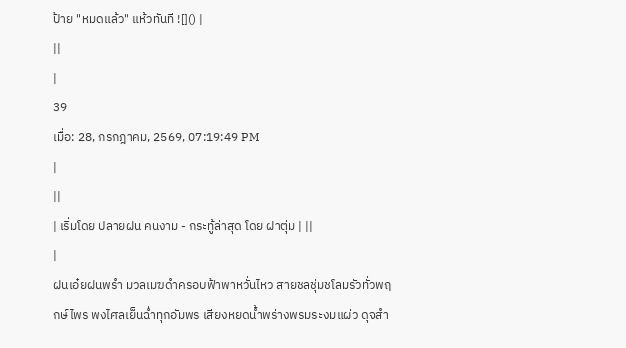ป้าย "หมดแล้ว" แห้วทันที ![]() |
||
|
39
เมื่อ: 28, กรกฎาคม, 2569, 07:19:49 PM
|
||
| เริ่มโดย ปลายฝน คนงาม - กระทู้ล่าสุด โดย ฝาตุ่ม | ||
|
ฝนเอ๋ยฝนพรำ มวลเมฆดำครอบฟ้าพาหวั่นไหว สายชลชุ่มชโลมรัวทั่วพฤกษ์ไพร พงไศลเย็นฉ่ำทุกอัมพร เสียงหยดน้ำพร่างพรมระงมแผ่ว ดุจสำ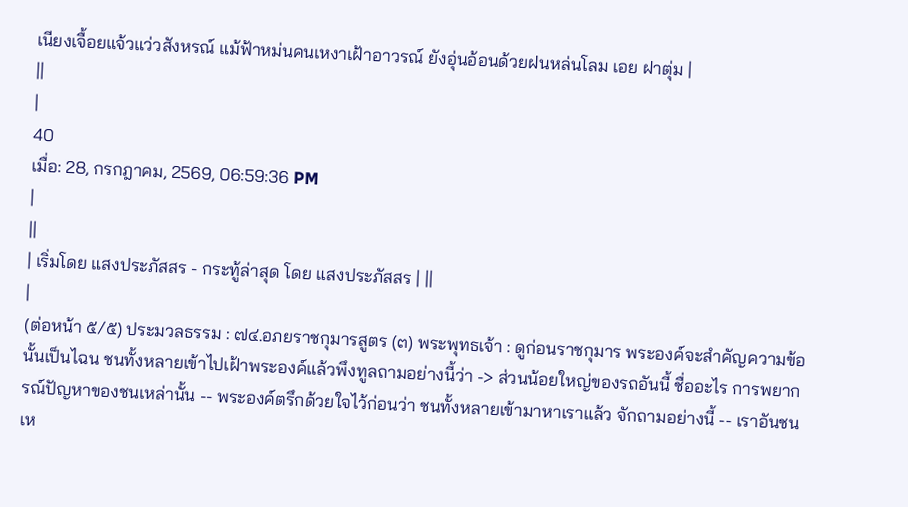เนียงเจื้อยแจ้วแว่วสังหรณ์ แม้ฟ้าหม่นคนเหงาเฝ้าอาวรณ์ ยังอุ่นอ้อนด้วยฝนหล่นโลม เอย ฝาตุ่ม |
||
|
40
เมื่อ: 28, กรกฎาคม, 2569, 06:59:36 PM
|
||
| เริ่มโดย แสงประภัสสร - กระทู้ล่าสุด โดย แสงประภัสสร | ||
|
(ต่อหน้า ๕/๕) ประมวลธรรม : ๗๔.อภยราชกุมารสูตร (๓) พระพุทธเจ้า : ดูก่อนราชกุมาร พระองค์จะสําคัญความข้อนั้นเป็นไฉน ชนทั้งหลายเข้าไปเฝ้าพระองค์แล้วพึงทูลถามอย่างนี้ว่า -> ส่วนน้อยใหญ่ของรถอันนี้ ชื่ออะไร การพยากรณ์ปัญหาของชนเหล่านั้น -- พระองค์ตรึกด้วยใจไว้ก่อนว่า ชนทั้งหลายเข้ามาหาเราแล้ว จักถามอย่างนี้ -- เราอันชนเห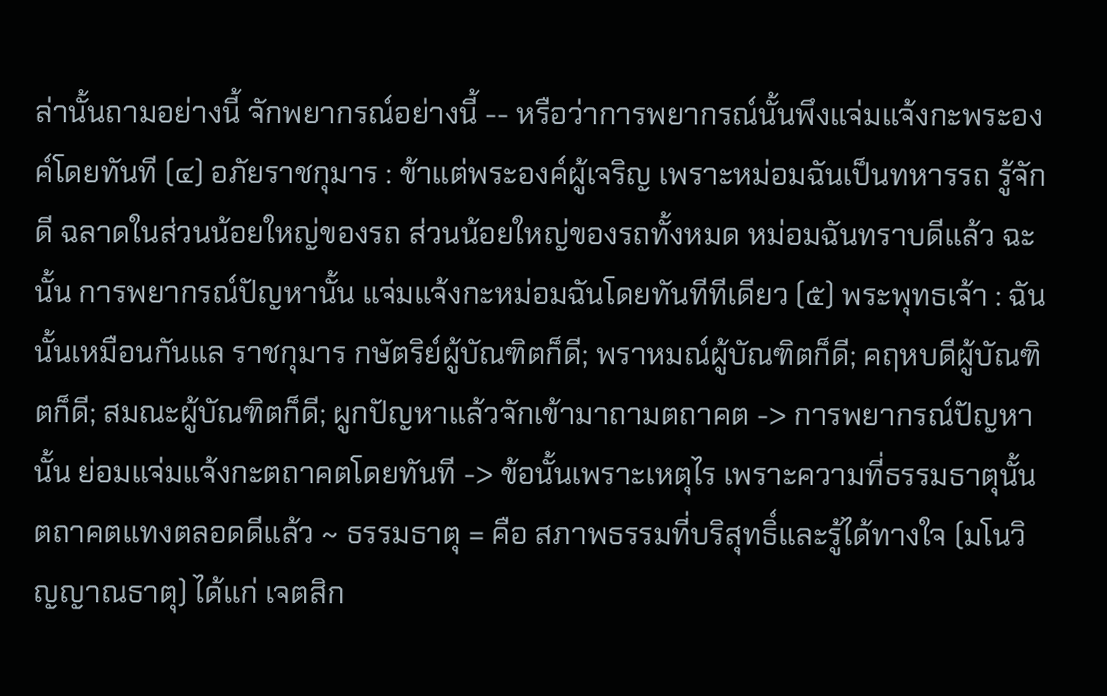ล่านั้นถามอย่างนี้ จักพยากรณ์อย่างนี้ -- หรือว่าการพยากรณ์นั้นพึงแจ่มแจ้งกะพระองค์โดยทันที (๔) อภัยราชกุมาร : ข้าแต่พระองค์ผู้เจริญ เพราะหม่อมฉันเป็นทหารรถ รู้จักดี ฉลาดในส่วนน้อยใหญ่ของรถ ส่วนน้อยใหญ่ของรถทั้งหมด หม่อมฉันทราบดีแล้ว ฉะนั้น การพยากรณ์ปัญหานั้น แจ่มแจ้งกะหม่อมฉันโดยทันทีทีเดียว (๕) พระพุทธเจ้า : ฉันนั้นเหมือนกันแล ราชกุมาร กษัตริย์ผู้บัณฑิตก็ดี; พราหมณ์ผู้บัณฑิตก็ดี; คฤหบดีผู้บัณฑิตก็ดี; สมณะผู้บัณฑิตก็ดี; ผูกปัญหาแล้วจักเข้ามาถามตถาคต -> การพยากรณ์ปัญหานั้น ย่อมแจ่มแจ้งกะตถาคตโดยทันที -> ข้อนั้นเพราะเหตุไร เพราะความที่ธรรมธาตุนั้น ตถาคตแทงตลอดดีแล้ว ~ ธรรมธาตุ = คือ สภาพธรรมที่บริสุทธิ์และรู้ได้ทางใจ (มโนวิญญาณธาตุ) ได้แก่ เจตสิก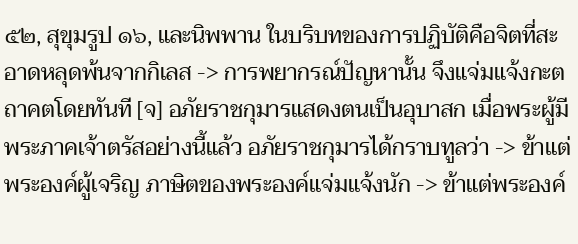๕๒, สุขุมรูป ๑๖, และนิพพาน ในบริบทของการปฏิบัติคือจิตที่สะอาดหลุดพ้นจากกิเลส -> การพยากรณ์ปัญหานั้น จึงแจ่มแจ้งกะตถาคตโดยทันที [จ] อภัยราชกุมารแสดงตนเป็นอุบาสก เมื่อพระผู้มีพระภาคเจ้าตรัสอย่างนี้แล้ว อภัยราชกุมารได้กราบทูลว่า -> ข้าแต่พระองค์ผู้เจริญ ภาษิตของพระองค์แจ่มแจ้งนัก -> ข้าแต่พระองค์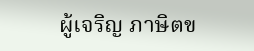ผู้เจริญ ภาษิตข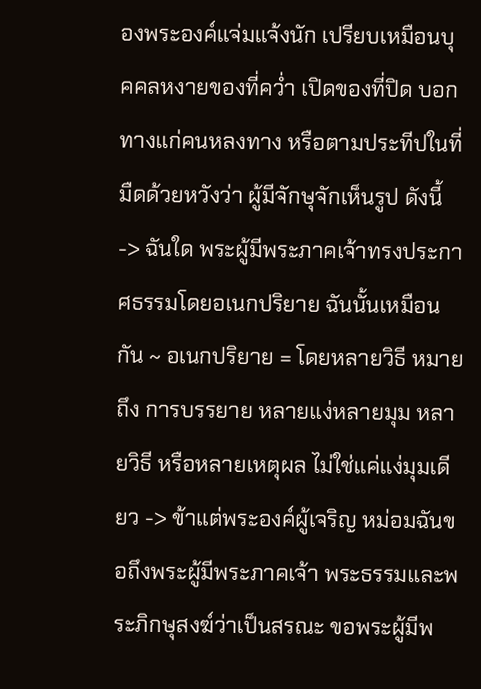องพระองค์แจ่มแจ้งนัก เปรียบเหมือนบุคคลหงายของที่คว่ำ เปิดของที่ปิด บอกทางแก่คนหลงทาง หรือตามประทีปในที่มืดด้วยหวังว่า ผู้มีจักษุจักเห็นรูป ดังนี้ -> ฉันใด พระผู้มีพระภาคเจ้าทรงประกาศธรรมโดยอเนกปริยาย ฉันนั้นเหมือนกัน ~ อเนกปริยาย = โดยหลายวิธี หมายถึง การบรรยาย หลายแง่หลายมุม หลายวิธี หรือหลายเหตุผล ไม่ใช่แค่แง่มุมเดียว -> ข้าแต่พระองค์ผู้เจริญ หม่อมฉันขอถึงพระผู้มีพระภาคเจ้า พระธรรมและพระภิกษุสงฆ์ว่าเป็นสรณะ ขอพระผู้มีพ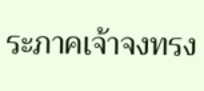ระภาคเจ้าจงทรง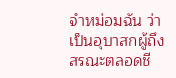จําหม่อมฉัน ว่าเป็นอุบาสกผู้ถึงสรณะตลอดชี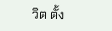วิต ตั้ง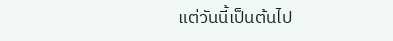แต่วันนี้เป็นต้นไป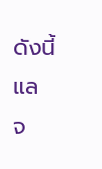ดังนี้แล จ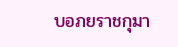บอภยราชกุมา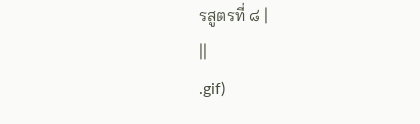รสูตรที่ ๘ |
||
.gif)